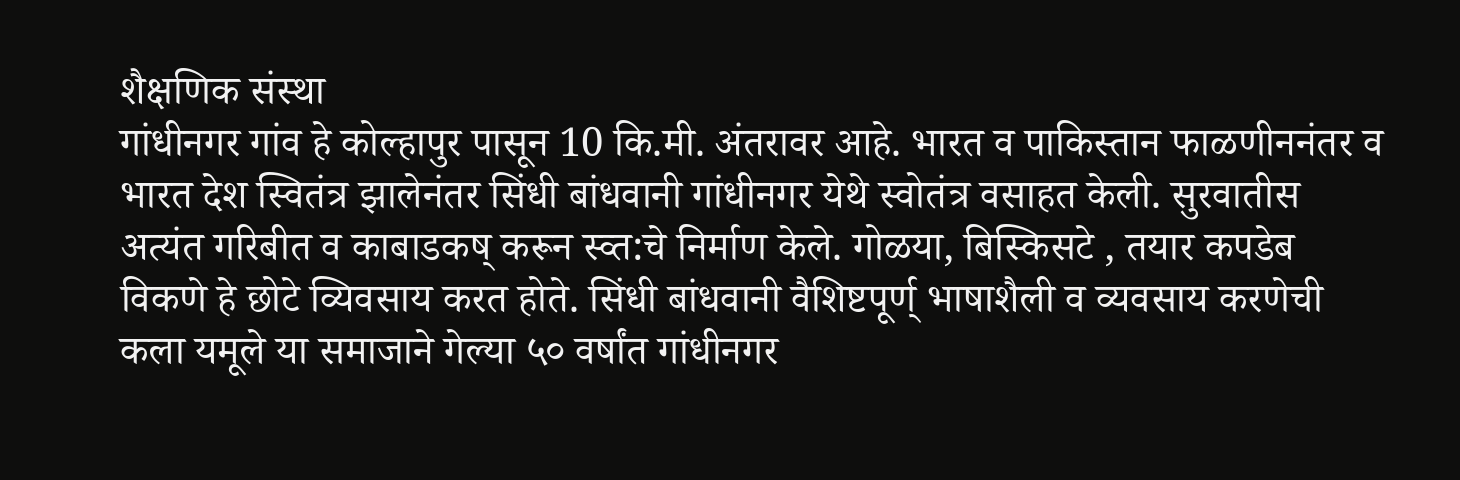शैक्षणिक संस्था
गांधीनगर गांव हे कोल्हापुर पासून 10 कि.मी. अंतरावर आहे. भारत व पाकिस्तान फाळणीननंतर व भारत देश स्वितंत्र झालेनंतर सिंधी बांधवानी गांधीनगर येथे स्वोतंत्र वसाहत केली. सुरवातीस अत्यंत गरिबीत व काबाडकष् करून स्व्त:चे निर्माण केले. गोळया, बिस्किसटे , तयार कपडेब विकणे हे छोटे व्यिवसाय करत होते. सिंधी बांधवानी वैशिष्टपूर्ण् भाषाशैली व व्यवसाय करणेची कला यमूले या समाजाने गेल्या ५० वर्षांत गांधीनगर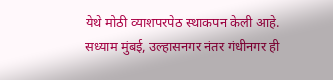येथे मोठी व्याशपरपेठ स्थाकपन केली आहे. सध्याम मुंबई, उल्हासनगर नंतर गंधीनगर ही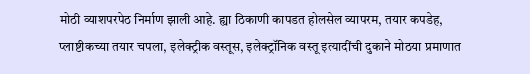मोठी व्याशपरपेठ निर्माण झाली आहे. ह्या ठिकाणी कापडत होलसेल व्यापरम, तयार कपडेह, प्लाष्टीकच्या तयार चपला, इलेक्ट्रीक वस्तूस, इलेक्ट्रॉनिक वस्तू इत्यादींची दुकाने मोठया प्रमाणात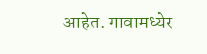आहेत. गावामध्येर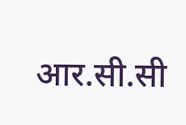आर.सी.सी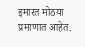इमारत मोठया प्रमाणात आहेत.